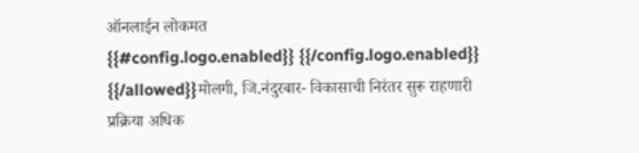ऑनलाईन लोकमत
{{#config.logo.enabled}} {{/config.logo.enabled}}
{{/allowed}}मोलगी, जि.नंदुरबार- विकासाची निरंतर सुरू राहणारी प्रक्रिया अधिक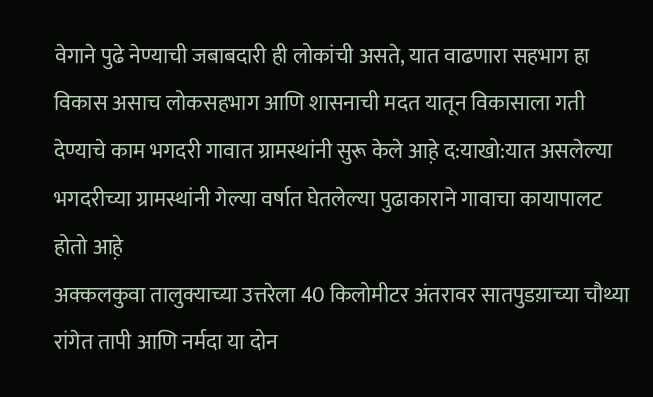वेगाने पुढे नेण्याची जबाबदारी ही लोकांची असते, यात वाढणारा सहभाग हा विकास असाच लोकसहभाग आणि शासनाची मदत यातून विकासाला गती देण्याचे काम भगदरी गावात ग्रामस्थांनी सुरू केले आह़े द:याखो:यात असलेल्या भगदरीच्या ग्रामस्थांनी गेल्या वर्षात घेतलेल्या पुढाकाराने गावाचा कायापालट होतो आह़े
अक्कलकुवा तालुक्याच्या उत्तरेला 40 किलोमीटर अंतरावर सातपुडय़ाच्या चौथ्या रांगेत तापी आणि नर्मदा या दोन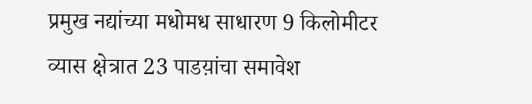प्रमुख नद्यांच्या मधोमध साधारण 9 किलोमीटर व्यास क्षेत्रात 23 पाडय़ांचा समावेश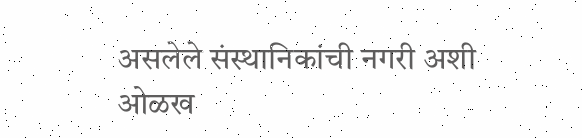असलेले संस्थानिकांची नगरी अशी ओळख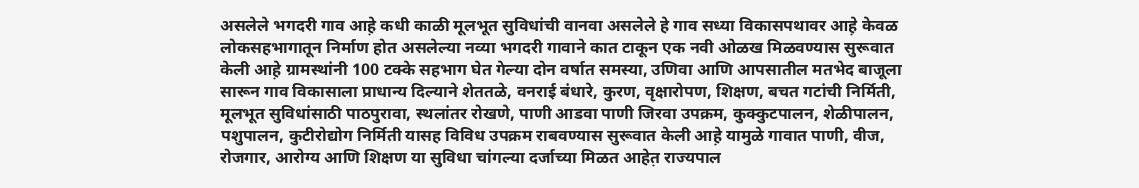असलेले भगदरी गाव आह़े कधी काळी मूलभूत सुविधांची वानवा असलेले हे गाव सध्या विकासपथावर आह़े केवळ लोकसहभागातून निर्माण होत असलेल्या नव्या भगदरी गावाने कात टाकून एक नवी ओळख मिळवण्यास सुरूवात केली आह़े ग्रामस्थांनी 100 टक्के सहभाग घेत गेल्या दोन वर्षात समस्या, उणिवा आणि आपसातील मतभेद बाजूला सारून गाव विकासाला प्राधान्य दिल्याने शेततळे, वनराई बंधारे, कुरण, वृक्षारोपण, शिक्षण, बचत गटांची निर्मिती, मूलभूत सुविधांसाठी पाठपुरावा, स्थलांतर रोखणे, पाणी आडवा पाणी जिरवा उपक्रम, कुक्कुटपालन, शेळीपालन, पशुपालन, कुटीरोद्योग निर्मिती यासह विविध उपक्रम राबवण्यास सुरूवात केली आह़े यामुळे गावात पाणी, वीज, रोजगार, आरोग्य आणि शिक्षण या सुविधा चांगल्या दर्जाच्या मिळत आहेत़ राज्यपाल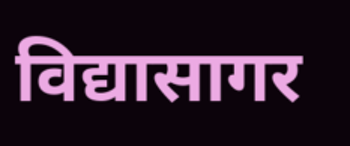विद्यासागर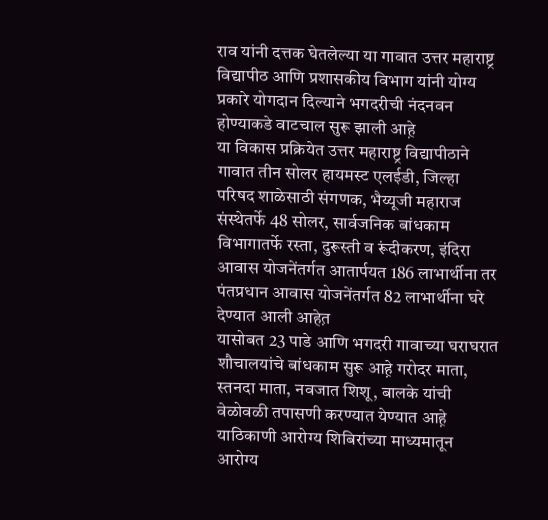राव यांनी दत्तक घेतलेल्या या गावात उत्तर महाराष्ट्र विद्यापीठ आणि प्रशासकीय विभाग यांनी योग्य प्रकारे योगदान दिल्याने भगदरीची नंदनवन होण्याकडे वाटचाल सुरू झाली आह़े
या विकास प्रक्रियेत उत्तर महाराष्ट्र विद्यापीठाने गावात तीन सोलर हायमस्ट एलईडी, जिल्हा परिषद शाळेसाठी संगणक, भैय्यूजी महाराज संस्थेतर्फे 48 सोलर, सार्वजनिक बांधकाम विभागातर्फे रस्ता, दुरूस्ती व रूंदीकरण, इंदिरा आवास योजनेंतर्गत आतार्पयत 186 लाभार्थीना तर पंतप्रधान आवास योजनेंतर्गत 82 लाभार्थीना घरे देण्यात आली आहेत़
यासोबत 23 पाडे आणि भगदरी गावाच्या घराघरात शौचालयांचे बांधकाम सुरू आह़े गरोदर माता, स्तनदा माता, नवजात शिशू, बालके यांची वेळोवळी तपासणी करण्यात येण्यात आह़े याठिकाणी आरोग्य शिबिरांच्या माध्यमातून आरोग्य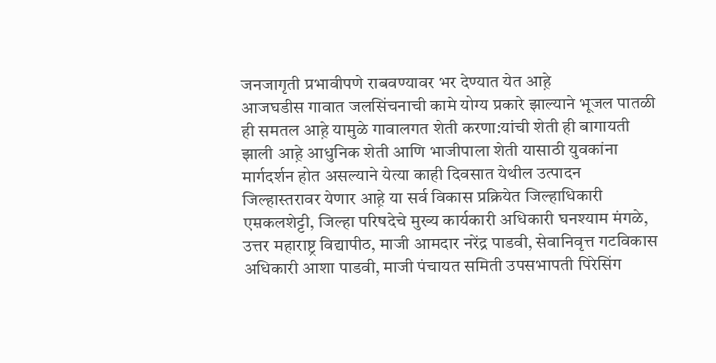जनजागृती प्रभावीपणे राबवण्यावर भर देण्यात येत आह़े
आजघडीस गावात जलसिंचनाची कामे योग्य प्रकारे झाल्याने भूजल पातळी ही समतल आह़े यामुळे गावालगत शेती करणा:यांची शेती ही बागायती झाली आह़े आधुनिक शेती आणि भाजीपाला शेती यासाठी युवकांना मार्गदर्शन होत असल्याने येत्या काही दिवसात येथील उत्पादन जिल्हास्तरावर येणार आह़े या सर्व विकास प्रक्रियेत जिल्हाधिकारी एम़कलशेट्टी, जिल्हा परिषदेचे मुख्य कार्यकारी अधिकारी घनश्याम मंगळे, उत्तर महाराष्ट्र विद्यापीठ, माजी आमदार नरेंद्र पाडवी, सेवानिवृत्त गटविकास अधिकारी आशा पाडवी, माजी पंचायत समिती उपसभापती पिरेसिंग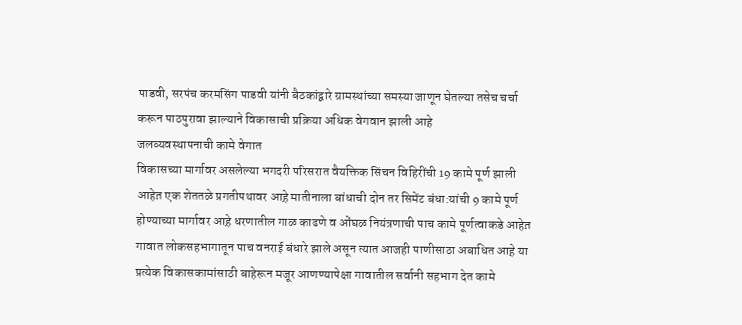पाडवी, सरपंच करमसिंग पाडवी यांनी बैठकांद्वारे ग्रामस्थांच्या समस्या जाणून घेतल्या तसेच चर्चा करून पाठपुरावा झाल्याने विकासाची प्रक्रिया अधिक वेगवान झाली आह़े
जलव्यवस्थापनाची कामे वेगात
विकासच्या मार्गावर असलेल्या भगदरी परिसरात वैयक्तिक सिंचन विहिरींची 19 कामे पूर्ण झाली आहेत़ एक शेततळे प्रगतीपथावर आह़े मातीनाला बांधाची दोन तर सिमेंट बंधा:यांची 9 कामे पूर्ण होण्याच्या मार्गावर आह़े धरणातील गाळ काढणे व ओंघळ नियंत्रणाची पाच कामे पूर्णत्वाकडे आहेत़ गावात लोकसहभागातून पाच वनराई बंधारे झाले असून त्यात आजही पाणीसाठा अबाधित आह़े या प्रत्येक विकासकामांसाठी बाहेरून मजूर आणण्यापेक्षा गावातील सर्वानी सहभाग देत कामे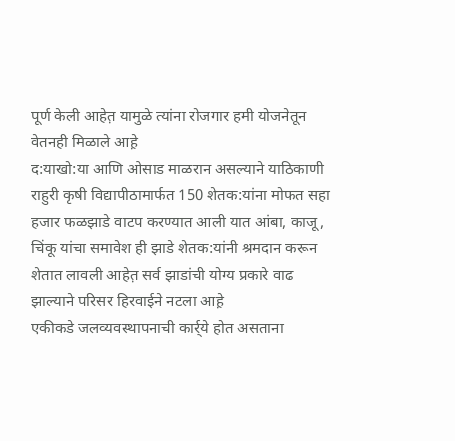पूर्ण केली आहेत़ यामुळे त्यांना रोजगार हमी योजनेतून वेतनही मिळाले आह़े
द:याखो:या आणि ओसाड माळरान असल्याने याठिकाणी राहुरी कृषी विद्यापीठामार्फत 150 शेतक:यांना मोफत सहा हजार फळझाडे वाटप करण्यात आली यात आंबा, काजू, चिंकू यांचा समावेश ही झाडे शेतक:यांनी श्रमदान करून शेतात लावली आहेत़ सर्व झाडांची योग्य प्रकारे वाढ झाल्याने परिसर हिरवाईने नटला आह़े
एकीकडे जलव्यवस्थापनाची कार्र्ये होत असताना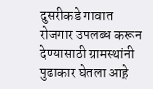दुसरीकडे गावात रोजगार उपलब्ध करून देण्यासाठी ग्रामस्थांनी पुढाकार घेतला आह़े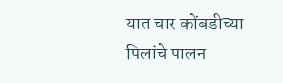यात चार कोंबडीच्या पिलांचे पालन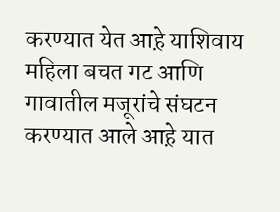करण्यात येत आह़े याशिवाय महिला बचत गट आणि गावातील मजूरांचे संघटन करण्यात आले आह़े यात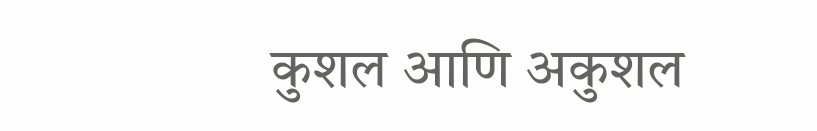कुशल आणि अकुशल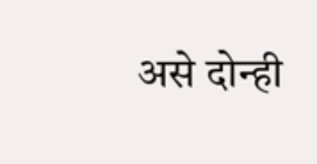असे दोन्ही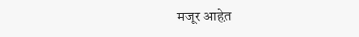मजूर आहेत़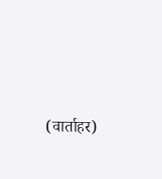(वार्ताहर)